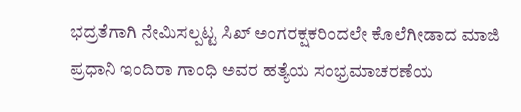ಭದ್ರತೆಗಾಗಿ ನೇಮಿಸಲ್ಪಟ್ಟ ಸಿಖ್ ಅಂಗರಕ್ಷಕರಿಂದಲೇ ಕೊಲೆಗೀಡಾದ ಮಾಜಿ ಪ್ರಧಾನಿ ಇಂದಿರಾ ಗಾಂಧಿ ಅವರ ಹತ್ಯೆಯ ಸಂಭ್ರಮಾಚರಣೆಯ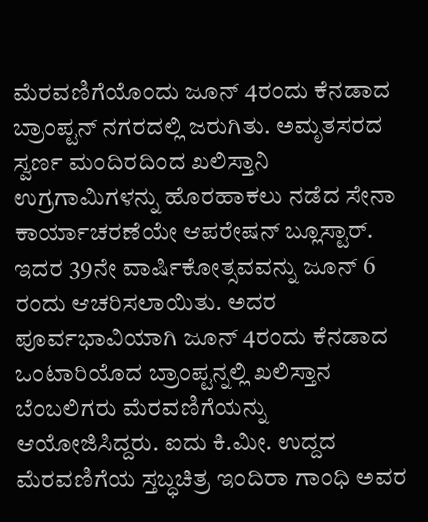ಮೆರವಣಿಗೆಯೊಂದು ಜೂನ್ 4ರಂದು ಕೆನಡಾದ ಬ್ರಾಂಪ್ಟನ್ ನಗರದಲ್ಲಿ ಜರುಗಿತು. ಅಮೃತಸರದ ಸ್ವರ್ಣ ಮಂದಿರದಿಂದ ಖಲಿಸ್ತಾನಿ ಉಗ್ರಗಾಮಿಗಳನ್ನು ಹೊರಹಾಕಲು ನಡೆದ ಸೇನಾ ಕಾರ್ಯಾಚರಣೆಯೇ ಆಪರೇಷನ್ ಬ್ಲೂಸ್ಟಾರ್. ಇದರ 39ನೇ ವಾರ್ಷಿಕೋತ್ಸವವನ್ನು ಜೂನ್ 6 ರಂದು ಆಚರಿಸಲಾಯಿತು. ಅದರ ಪೂರ್ವಭಾವಿಯಾಗಿ ಜೂನ್ 4ರಂದು ಕೆನಡಾದ ಒಂಟಾರಿಯೊದ ಬ್ರಾಂಪ್ಟನ್ನಲ್ಲಿ ಖಲಿಸ್ತಾನ ಬೆಂಬಲಿಗರು ಮೆರವಣಿಗೆಯನ್ನು ಆಯೋಜಿಸಿದ್ದರು. ಐದು ಕಿ.ಮೀ. ಉದ್ದದ ಮೆರವಣಿಗೆಯ ಸ್ತಬ್ಧಚಿತ್ರ ಇಂದಿರಾ ಗಾಂಧಿ ಅವರ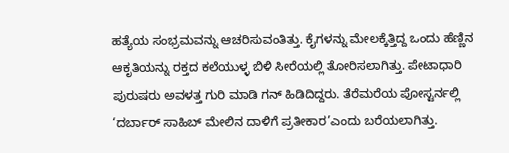ಹತ್ಯೆಯ ಸಂಭ್ರಮವನ್ನು ಆಚರಿಸುವಂತಿತ್ತು. ಕೈಗಳನ್ನು ಮೇಲಕ್ಕೆತ್ತಿದ್ದ ಒಂದು ಹೆಣ್ಣಿನ ಆಕೃತಿಯನ್ನು ರಕ್ತದ ಕಲೆಯುಳ್ಳ ಬಿಳಿ ಸೀರೆಯಲ್ಲಿ ತೋರಿಸಲಾಗಿತ್ತು. ಪೇಟಾಧಾರಿ ಪುರುಷರು ಅವಳತ್ತ ಗುರಿ ಮಾಡಿ ಗನ್ ಹಿಡಿದಿದ್ದರು. ತೆರೆಮರೆಯ ಪೋಸ್ಟರ್ನಲ್ಲಿ ‘ದರ್ಬಾರ್ ಸಾಹಿಬ್ ಮೇಲಿನ ದಾಳಿಗೆ ಪ್ರತೀಕಾರ’ಎಂದು ಬರೆಯಲಾಗಿತ್ತು.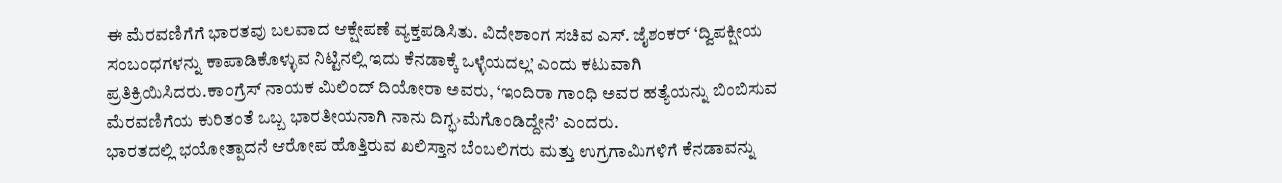ಈ ಮೆರವಣಿಗೆಗೆ ಭಾರತವು ಬಲವಾದ ಆಕ್ಷೇಪಣೆ ವ್ಯಕ್ತಪಡಿಸಿತು. ವಿದೇಶಾಂಗ ಸಚಿವ ಎಸ್. ಜೈಶಂಕರ್ ‘ದ್ವಿಪಕ್ಷೀಯ ಸಂಬಂಧಗಳನ್ನು ಕಾಪಾಡಿಕೊಳ್ಳುವ ನಿಟ್ಟಿನಲ್ಲಿ ಇದು ಕೆನಡಾಕ್ಕೆ ಒಳ್ಳೆಯದಲ್ಲ’ ಎಂದು ಕಟುವಾಗಿ ಪ್ರತಿಕ್ರಿಯಿಸಿದರು.ಕಾಂಗ್ರೆಸ್ ನಾಯಕ ಮಿಲಿಂದ್ ದಿಯೋರಾ ಅವರು, ‘ಇಂದಿರಾ ಗಾಂಧಿ ಅವರ ಹತ್ಯೆಯನ್ನು ಬಿಂಬಿಸುವ ಮೆರವಣಿಗೆಯ ಕುರಿತಂತೆ ಒಬ್ಬ ಭಾರತೀಯನಾಗಿ ನಾನು ದಿಗ್ಭ›ಮೆಗೊಂಡಿದ್ದೇನೆ’ ಎಂದರು.
ಭಾರತದಲ್ಲಿ ಭಯೋತ್ಪಾದನೆ ಆರೋಪ ಹೊತ್ತಿರುವ ಖಲಿಸ್ತಾನ ಬೆಂಬಲಿಗರು ಮತ್ತು ಉಗ್ರಗಾಮಿಗಳಿಗೆ ಕೆನಡಾವನ್ನು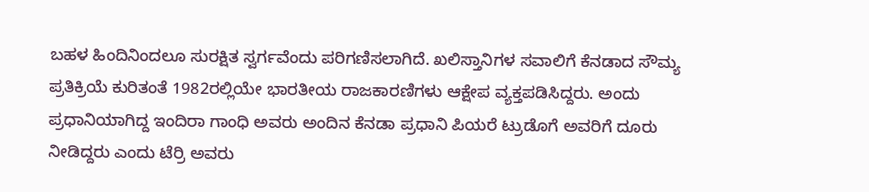ಬಹಳ ಹಿಂದಿನಿಂದಲೂ ಸುರಕ್ಷಿತ ಸ್ವರ್ಗವೆಂದು ಪರಿಗಣಿಸಲಾಗಿದೆ. ಖಲಿಸ್ತಾನಿಗಳ ಸವಾಲಿಗೆ ಕೆನಡಾದ ಸೌಮ್ಯ ಪ್ರತಿಕ್ರಿಯೆ ಕುರಿತಂತೆ 1982ರಲ್ಲಿಯೇ ಭಾರತೀಯ ರಾಜಕಾರಣಿಗಳು ಆಕ್ಷೇಪ ವ್ಯಕ್ತಪಡಿಸಿದ್ದರು. ಅಂದು ಪ್ರಧಾನಿಯಾಗಿದ್ದ ಇಂದಿರಾ ಗಾಂಧಿ ಅವರು ಅಂದಿನ ಕೆನಡಾ ಪ್ರಧಾನಿ ಪಿಯರೆ ಟ್ರುಡೊಗೆ ಅವರಿಗೆ ದೂರು ನೀಡಿದ್ದರು ಎಂದು ಟೆರ್ರಿ ಅವರು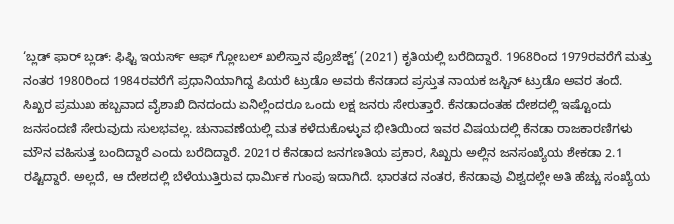‘ಬ್ಲಡ್ ಫಾರ್ ಬ್ಲಡ್: ಫಿಫ್ಟಿ ಇಯರ್ಸ್ ಆಫ್ ಗ್ಲೋಬಲ್ ಖಲಿಸ್ತಾನ ಪ್ರೊಜೆಕ್ಟ್’ (2021) ಕೃತಿಯಲ್ಲಿ ಬರೆದಿದ್ದಾರೆ. 1968ರಿಂದ 1979ರವರೆಗೆ ಮತ್ತು ನಂತರ 1980ರಿಂದ 1984ರವರೆಗೆ ಪ್ರಧಾನಿಯಾಗಿದ್ದ ಪಿಯರೆ ಟ್ರುಡೊ ಅವರು ಕೆನಡಾದ ಪ್ರಸ್ತುತ ನಾಯಕ ಜಸ್ಟಿನ್ ಟ್ರುಡೊ ಅವರ ತಂದೆ.
ಸಿಖ್ಖರ ಪ್ರಮುಖ ಹಬ್ಬವಾದ ವೈಶಾಖಿ ದಿನದಂದು ಏನಿಲ್ಲೆಂದರೂ ಒಂದು ಲಕ್ಷ ಜನರು ಸೇರುತ್ತಾರೆ. ಕೆನಡಾದಂತಹ ದೇಶದಲ್ಲಿ ಇಷ್ಟೊಂದು ಜನಸಂದಣಿ ಸೇರುವುದು ಸುಲಭವಲ್ಲ. ಚುನಾವಣೆಯಲ್ಲಿ ಮತ ಕಳೆದುಕೊಳ್ಳುವ ಭೀತಿಯಿಂದ ಇವರ ವಿಷಯದಲ್ಲಿ ಕೆನಡಾ ರಾಜಕಾರಣಿಗಳು ಮೌನ ವಹಿಸುತ್ತ ಬಂದಿದ್ದಾರೆ ಎಂದು ಬರೆದಿದ್ದಾರೆ. 2021ರ ಕೆನಡಾದ ಜನಗಣತಿಯ ಪ್ರಕಾರ, ಸಿಖ್ಖರು ಅಲ್ಲಿನ ಜನಸಂಖ್ಯೆಯ ಶೇಕಡಾ 2.1 ರಷ್ಟಿದ್ದಾರೆ. ಅಲ್ಲದೆ, ಆ ದೇಶದಲ್ಲಿ ಬೆಳೆಯುತ್ತಿರುವ ಧಾರ್ವಿುಕ ಗುಂಪು ಇದಾಗಿದೆ. ಭಾರತದ ನಂತರ, ಕೆನಡಾವು ವಿಶ್ವದಲ್ಲೇ ಅತಿ ಹೆಚ್ಚು ಸಂಖ್ಯೆಯ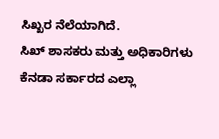ಸಿಖ್ಖರ ನೆಲೆಯಾಗಿದೆ.
ಸಿಖ್ ಶಾಸಕರು ಮತ್ತು ಅಧಿಕಾರಿಗಳು ಕೆನಡಾ ಸರ್ಕಾರದ ಎಲ್ಲಾ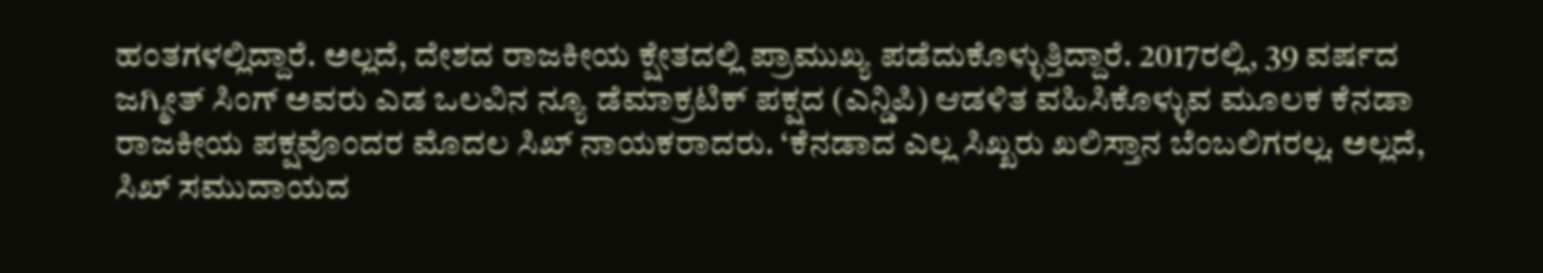ಹಂತಗಳಲ್ಲಿದ್ದಾರೆ. ಅಲ್ಲದೆ, ದೇಶದ ರಾಜಕೀಯ ಕ್ಷೇತದಲ್ಲಿ ಪ್ರಾಮುಖ್ಯ ಪಡೆದುಕೊಳ್ಳುತ್ತಿದ್ದಾರೆ. 2017ರಲ್ಲಿ, 39 ವರ್ಷದ ಜಗ್ಮೀತ್ ಸಿಂಗ್ ಅವರು ಎಡ ಒಲವಿನ ನ್ಯೂ ಡೆಮಾಕ್ರಟಿಕ್ ಪಕ್ಷದ (ಎನ್ಡಿಪಿ) ಆಡಳಿತ ವಹಿಸಿಕೊಳ್ಳುವ ಮೂಲಕ ಕೆನಡಾ ರಾಜಕೀಯ ಪಕ್ಷವೊಂದರ ಮೊದಲ ಸಿಖ್ ನಾಯಕರಾದರು. ‘ಕೆನಡಾದ ಎಲ್ಲ ಸಿಖ್ಖರು ಖಲಿಸ್ತಾನ ಬೆಂಬಲಿಗರಲ್ಲ. ಅಲ್ಲದೆ, ಸಿಖ್ ಸಮುದಾಯದ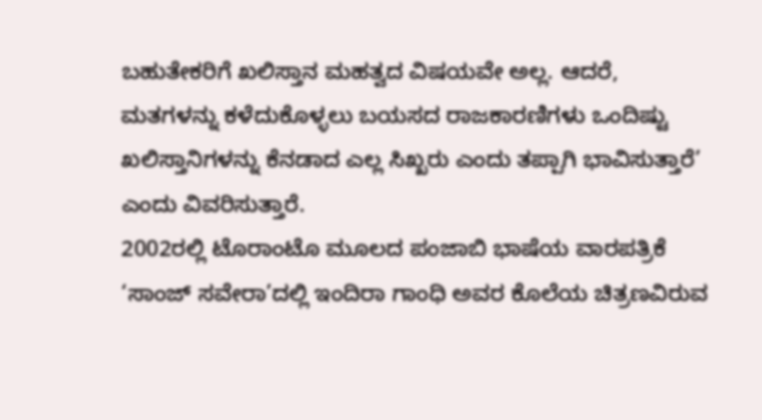ಬಹುತೇಕರಿಗೆ ಖಲಿಸ್ತಾನ ಮಹತ್ವದ ವಿಷಯವೇ ಅಲ್ಲ. ಆದರೆ, ಮತಗಳನ್ನು ಕಳೆದುಕೊಳ್ಳಲು ಬಯಸದ ರಾಜಕಾರಣಿಗಳು ಒಂದಿಷ್ಟು ಖಲಿಸ್ತಾನಿಗಳನ್ನು ಕೆನಡಾದ ಎಲ್ಲ ಸಿಖ್ಖರು ಎಂದು ತಪ್ಪಾಗಿ ಭಾವಿಸುತ್ತಾರೆ’ ಎಂದು ವಿವರಿಸುತ್ತಾರೆ.
2002ರಲ್ಲಿ ಟೊರಾಂಟೊ ಮೂಲದ ಪಂಜಾಬಿ ಭಾಷೆಯ ವಾರಪತ್ರಿಕೆ ‘ಸಾಂಜ್ ಸವೇರಾ’ದಲ್ಲಿ ಇಂದಿರಾ ಗಾಂಧಿ ಅವರ ಕೊಲೆಯ ಚಿತ್ರಣವಿರುವ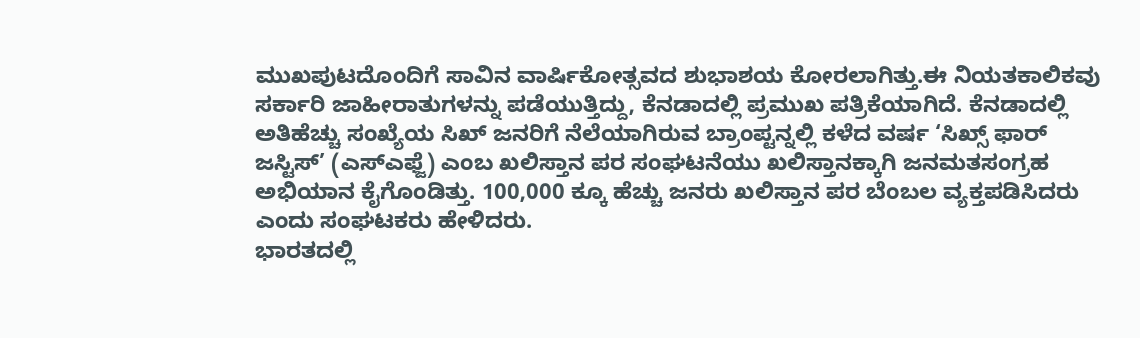ಮುಖಪುಟದೊಂದಿಗೆ ಸಾವಿನ ವಾರ್ಷಿಕೋತ್ಸವದ ಶುಭಾಶಯ ಕೋರಲಾಗಿತ್ತು.ಈ ನಿಯತಕಾಲಿಕವು ಸರ್ಕಾರಿ ಜಾಹೀರಾತುಗಳನ್ನು ಪಡೆಯುತ್ತಿದ್ದು, ಕೆನಡಾದಲ್ಲಿ ಪ್ರಮುಖ ಪತ್ರಿಕೆಯಾಗಿದೆ. ಕೆನಡಾದಲ್ಲಿ ಅತಿಹೆಚ್ಚು ಸಂಖ್ಯೆಯ ಸಿಖ್ ಜನರಿಗೆ ನೆಲೆಯಾಗಿರುವ ಬ್ರಾಂಪ್ಟನ್ನಲ್ಲಿ ಕಳೆದ ವರ್ಷ ‘ಸಿಖ್ಸ್ ಫಾರ್ ಜಸ್ಟಿಸ್’ (ಎಸ್ಎಫ್ಜೆ) ಎಂಬ ಖಲಿಸ್ತಾನ ಪರ ಸಂಘಟನೆಯು ಖಲಿಸ್ತಾನಕ್ಕಾಗಿ ಜನಮತಸಂಗ್ರಹ ಅಭಿಯಾನ ಕೈಗೊಂಡಿತ್ತು. 100,000 ಕ್ಕೂ ಹೆಚ್ಚು ಜನರು ಖಲಿಸ್ತಾನ ಪರ ಬೆಂಬಲ ವ್ಯಕ್ತಪಡಿಸಿದರು ಎಂದು ಸಂಘಟಕರು ಹೇಳಿದರು.
ಭಾರತದಲ್ಲಿ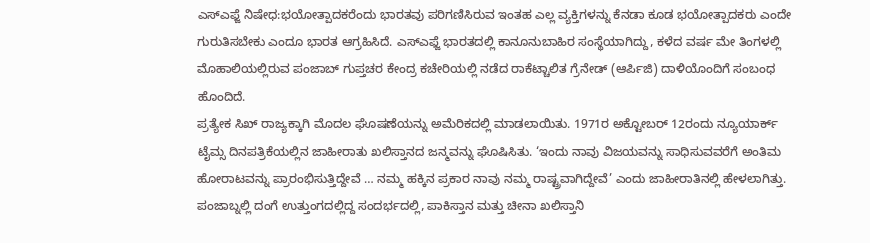ಎಸ್ಎಫ್ಜೆ ನಿಷೇಧ:ಭಯೋತ್ಪಾದಕರೆಂದು ಭಾರತವು ಪರಿಗಣಿಸಿರುವ ಇಂತಹ ಎಲ್ಲ ವ್ಯಕ್ತಿಗಳನ್ನು ಕೆನಡಾ ಕೂಡ ಭಯೋತ್ಪಾದಕರು ಎಂದೇ ಗುರುತಿಸಬೇಕು ಎಂದೂ ಭಾರತ ಆಗ್ರಹಿಸಿದೆ. ಎಸ್ಎಫ್ಜೆ ಭಾರತದಲ್ಲಿ ಕಾನೂನುಬಾಹಿರ ಸಂಸ್ಥೆಯಾಗಿದ್ದು, ಕಳೆದ ವರ್ಷ ಮೇ ತಿಂಗಳಲ್ಲಿ ಮೊಹಾಲಿಯಲ್ಲಿರುವ ಪಂಜಾಬ್ ಗುಪ್ತಚರ ಕೇಂದ್ರ ಕಚೇರಿಯಲ್ಲಿ ನಡೆದ ರಾಕೆಟ್ಚಾಲಿತ ಗ್ರೆನೇಡ್ (ಆರ್ಪಿಜಿ) ದಾಳಿಯೊಂದಿಗೆ ಸಂಬಂಧ ಹೊಂದಿದೆ.
ಪ್ರತ್ಯೇಕ ಸಿಖ್ ರಾಜ್ಯಕ್ಕಾಗಿ ಮೊದಲ ಘೊಷಣೆಯನ್ನು ಅಮೆರಿಕದಲ್ಲಿ ಮಾಡಲಾಯಿತು. 1971ರ ಅಕ್ಟೋಬರ್ 12ರಂದು ನ್ಯೂಯಾರ್ಕ್ ಟೈಮ್ಸ ದಿನಪತ್ರಿಕೆಯಲ್ಲಿನ ಜಾಹೀರಾತು ಖಲಿಸ್ತಾನದ ಜನ್ಮವನ್ನು ಘೊಷಿಸಿತು. ‘ಇಂದು ನಾವು ವಿಜಯವನ್ನು ಸಾಧಿಸುವವರೆಗೆ ಅಂತಿಮ ಹೋರಾಟವನ್ನು ಪ್ರಾರಂಭಿಸುತ್ತಿದ್ದೇವೆ … ನಮ್ಮ ಹಕ್ಕಿನ ಪ್ರಕಾರ ನಾವು ನಮ್ಮ ರಾಷ್ಟ್ರವಾಗಿದ್ದೇವೆ’ ಎಂದು ಜಾಹೀರಾತಿನಲ್ಲಿ ಹೇಳಲಾಗಿತ್ತು. ಪಂಜಾಬ್ನಲ್ಲಿ ದಂಗೆ ಉತ್ತುಂಗದಲ್ಲಿದ್ದ ಸಂದರ್ಭದಲ್ಲಿ, ಪಾಕಿಸ್ತಾನ ಮತ್ತು ಚೀನಾ ಖಲಿಸ್ತಾನಿ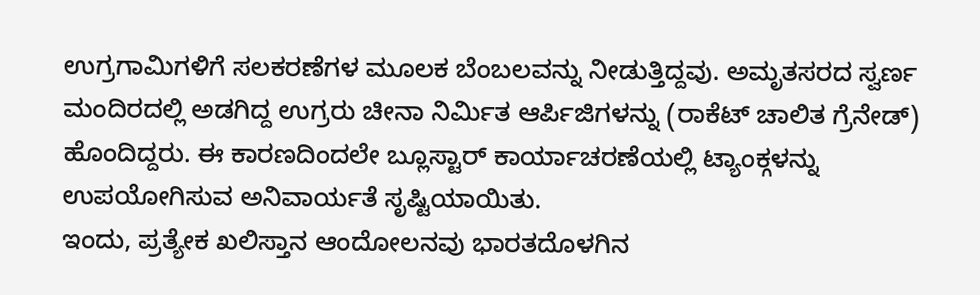ಉಗ್ರಗಾಮಿಗಳಿಗೆ ಸಲಕರಣೆಗಳ ಮೂಲಕ ಬೆಂಬಲವನ್ನು ನೀಡುತ್ತಿದ್ದವು. ಅಮೃತಸರದ ಸ್ವರ್ಣ ಮಂದಿರದಲ್ಲಿ ಅಡಗಿದ್ದ ಉಗ್ರರು ಚೀನಾ ನಿರ್ವಿುತ ಆರ್ಪಿಜಿಗಳನ್ನು (ರಾಕೆಟ್ ಚಾಲಿತ ಗ್ರೆನೇಡ್) ಹೊಂದಿದ್ದರು. ಈ ಕಾರಣದಿಂದಲೇ ಬ್ಲೂಸ್ಟಾರ್ ಕಾರ್ಯಾಚರಣೆಯಲ್ಲಿ ಟ್ಯಾಂಕ್ಗಳನ್ನು ಉಪಯೋಗಿಸುವ ಅನಿವಾರ್ಯತೆ ಸೃಷ್ಟಿಯಾಯಿತು.
ಇಂದು, ಪ್ರತ್ಯೇಕ ಖಲಿಸ್ತಾನ ಆಂದೋಲನವು ಭಾರತದೊಳಗಿನ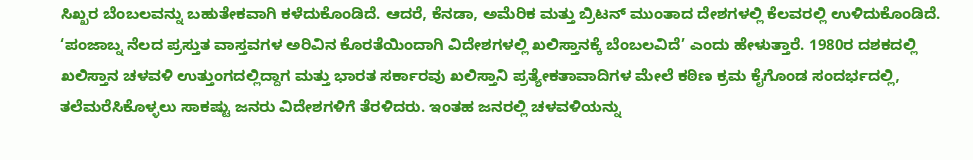ಸಿಖ್ಖರ ಬೆಂಬಲವನ್ನು ಬಹುತೇಕವಾಗಿ ಕಳೆದುಕೊಂಡಿದೆ. ಆದರೆ, ಕೆನಡಾ, ಅಮೆರಿಕ ಮತ್ತು ಬ್ರಿಟನ್ ಮುಂತಾದ ದೇಶಗಳಲ್ಲಿ ಕೆಲವರಲ್ಲಿ ಉಳಿದುಕೊಂಡಿದೆ. ‘ಪಂಜಾಬ್ನ ನೆಲದ ಪ್ರಸ್ತುತ ವಾಸ್ತವಗಳ ಅರಿವಿನ ಕೊರತೆಯಿಂದಾಗಿ ವಿದೇಶಗಳಲ್ಲಿ ಖಲಿಸ್ತಾನಕ್ಕೆ ಬೆಂಬಲವಿದೆ’ ಎಂದು ಹೇಳುತ್ತಾರೆ. 1980ರ ದಶಕದಲ್ಲಿ ಖಲಿಸ್ತಾನ ಚಳವಳಿ ಉತ್ತುಂಗದಲ್ಲಿದ್ದಾಗ ಮತ್ತು ಭಾರತ ಸರ್ಕಾರವು ಖಲಿಸ್ತಾನಿ ಪ್ರತ್ಯೇಕತಾವಾದಿಗಳ ಮೇಲೆ ಕಠಿಣ ಕ್ರಮ ಕೈಗೊಂಡ ಸಂದರ್ಭದಲ್ಲಿ, ತಲೆಮರೆಸಿಕೊಳ್ಳಲು ಸಾಕಷ್ಟು ಜನರು ವಿದೇಶಗಳಿಗೆ ತೆರಳಿದರು. ಇಂತಹ ಜನರಲ್ಲಿ ಚಳವಳಿಯನ್ನು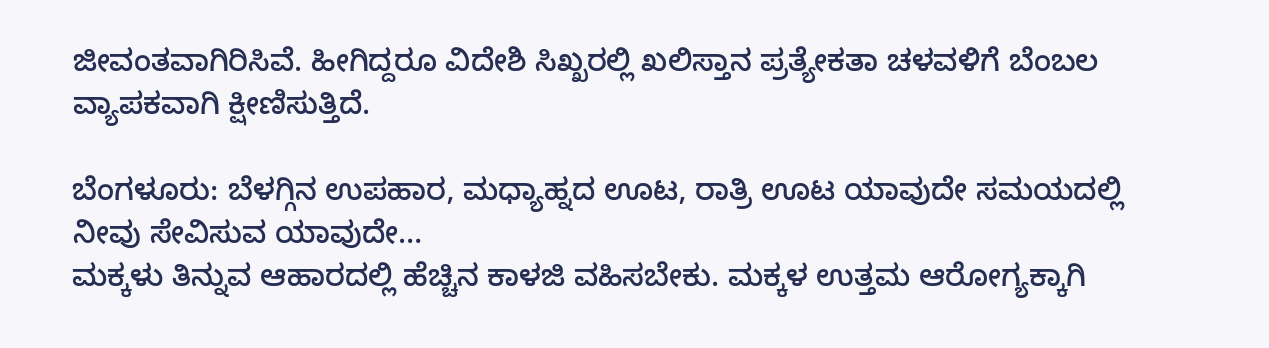ಜೀವಂತವಾಗಿರಿಸಿವೆ. ಹೀಗಿದ್ದರೂ ವಿದೇಶಿ ಸಿಖ್ಖರಲ್ಲಿ ಖಲಿಸ್ತಾನ ಪ್ರತ್ಯೇಕತಾ ಚಳವಳಿಗೆ ಬೆಂಬಲ ವ್ಯಾಪಕವಾಗಿ ಕ್ಷೀಣಿಸುತ್ತಿದೆ.

ಬೆಂಗಳೂರು: ಬೆಳಗ್ಗಿನ ಉಪಹಾರ, ಮಧ್ಯಾಹ್ನದ ಊಟ, ರಾತ್ರಿ ಊಟ ಯಾವುದೇ ಸಮಯದಲ್ಲಿ ನೀವು ಸೇವಿಸುವ ಯಾವುದೇ…
ಮಕ್ಕಳು ತಿನ್ನುವ ಆಹಾರದಲ್ಲಿ ಹೆಚ್ಚಿನ ಕಾಳಜಿ ವಹಿಸಬೇಕು. ಮಕ್ಕಳ ಉತ್ತಮ ಆರೋಗ್ಯಕ್ಕಾಗಿ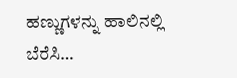ಹಣ್ಣುಗಳನ್ನು ಹಾಲಿನಲ್ಲಿ ಬೆರೆಸಿ…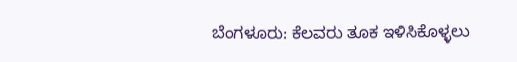ಬೆಂಗಳೂರು: ಕೆಲವರು ತೂಕ ಇಳಿಸಿಕೊಳ್ಳಲು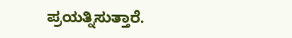ಪ್ರಯತ್ನಿಸುತ್ತಾರೆ.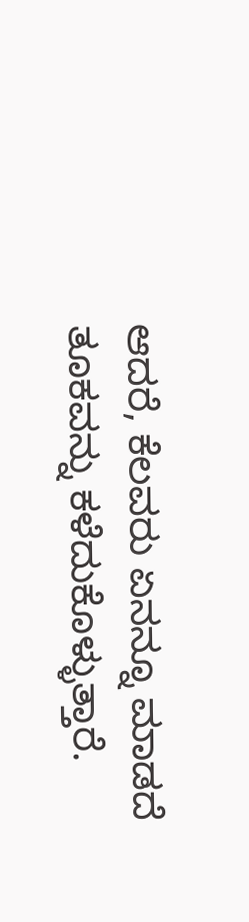ಆದರೆ, ಕೆಲವರು ಏನನ್ನೂ ಮಾಡದೆ ತೂಕವನ್ನು ಕಳೆದುಕೊಳ್ಳುತ್ತಾರೆ.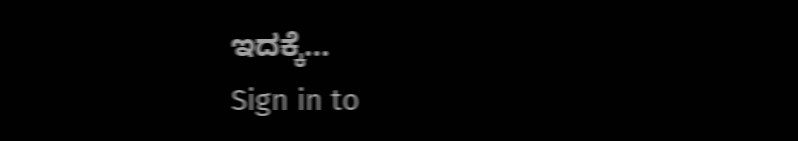ಇದಕ್ಕೆ…
Sign in to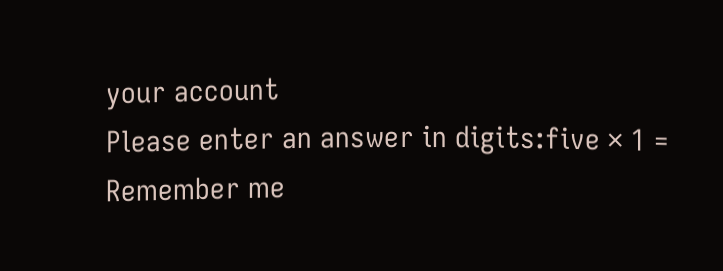your account
Please enter an answer in digits:five × 1 =
Remember me